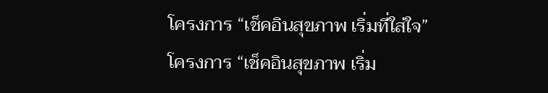โครงการ “เช็คอินสุขภาพ เริ่มที่ใส่ใจ”
โครงการ “เช็คอินสุขภาพ เริ่ม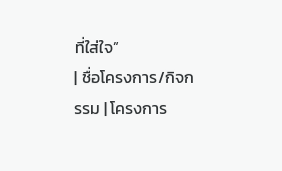ที่ใส่ใจ”
| ชื่อโครงการ/กิจกรรม | โครงการ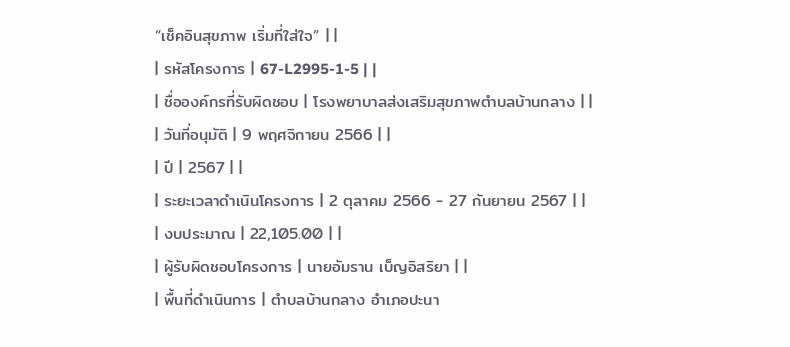“เช็คอินสุขภาพ เริ่มที่ใส่ใจ” | |
| รหัสโครงการ | 67-L2995-1-5 | |
| ชื่อองค์กรที่รับผิดชอบ | โรงพยาบาลส่งเสริมสุขภาพตำบลบ้านกลาง | |
| วันที่อนุมัติ | 9 พฤศจิกายน 2566 | |
| ปี | 2567 | |
| ระยะเวลาดำเนินโครงการ | 2 ตุลาคม 2566 - 27 กันยายน 2567 | |
| งบประมาณ | 22,105.00 | |
| ผู้รับผิดชอบโครงการ | นายอัมราน เบ็ญอิสริยา | |
| พื้นที่ดำเนินการ | ตำบลบ้านกลาง อำเภอปะนา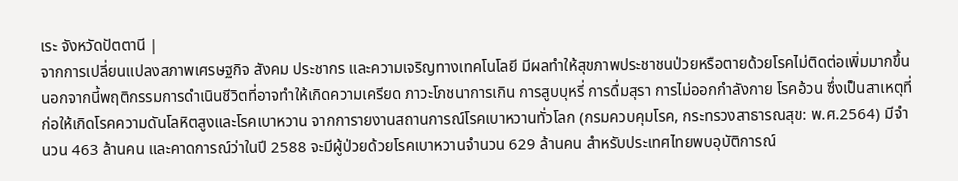เระ จังหวัดปัตตานี |
จากการเปลี่ยนแปลงสภาพเศรษฐกิจ สังคม ประชากร และความเจริญทางเทคโนโลยี มีผลทำให้สุขภาพประชาชนป่วยหรือตายด้วยโรคไม่ติดต่อเพิ่มมากขึ้น นอกจากนี้พฤติกรรมการดำเนินชีวิตที่อาจทำให้เกิดความเครียด ภาวะโภชนาการเกิน การสูบบุหรี่ การดื่มสุรา การไม่ออกกำลังกาย โรคอ้วน ซึ่งเป็นสาเหตุที่ก่อให้เกิดโรคความดันโลหิตสูงและโรคเบาหวาน จากการายงานสถานการณ์โรคเบาหวานทั่วโลก (กรมควบคุมโรค, กระทรวงสาธารณสุข: พ.ศ.2564) มีจำนวน 463 ล้านคน และคาดการณ์ว่าในปี 2588 จะมีผู้ป่วยด้วยโรคเบาหวานจำนวน 629 ล้านคน สำหรับประเทศไทยพบอุบัติการณ์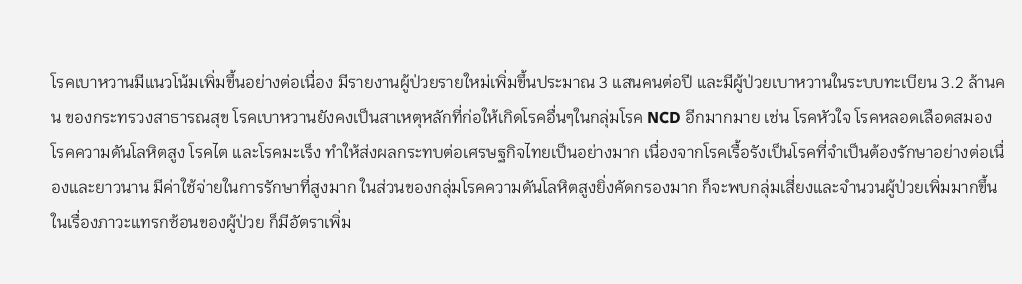โรคเบาหวานมีแนวโน้มเพิ่มขึ้นอย่างต่อเนื่อง มีรายงานผู้ป่วยรายใหม่เพิ่มขึ้นประมาณ 3 แสนคนต่อปี และมีผู้ป่วยเบาหวานในระบบทะเบียน 3.2 ล้านคน ของกระทรวงสาธารณสุข โรคเบาหวานยังคงเป็นสาเหตุหลักที่ก่อให้เกิดโรคอื่นๆในกลุ่มโรค NCD อีกมากมาย เช่น โรคหัวใจ โรคหลอดเลือดสมอง โรคความดันโลหิตสูง โรคไต และโรคมะเร็ง ทำให้ส่งผลกระทบต่อเศรษฐกิจไทยเป็นอย่างมาก เนื่องจากโรคเรื้อรังเป็นโรคที่จำเป็นต้องรักษาอย่างต่อเนื่องและยาวนาน มีค่าใช้จ่ายในการรักษาที่สูงมาก ในส่วนของกลุ่มโรคความดันโลหิตสูงยิ่งคัดกรองมาก ก็จะพบกลุ่มเสี่ยงและจำนวนผู้ป่วยเพิ่มมากขึ้น ในเรื่องภาวะแทรกซ้อนของผู้ป่วย ก็มีอัตราเพิ่ม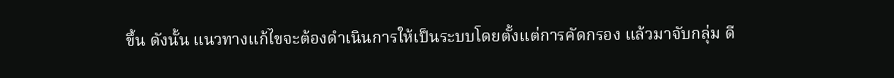ขึ้น ดังนั้น แนวทางแก้ไขจะต้องดำเนินการให้เป็นระบบโดยตั้งแต่การคัดกรอง แล้วมาจับกลุ่ม ดี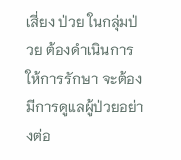เสี่ยง ป่วย ในกลุ่มป่วย ต้องดำเนินการให้การรักษา จะต้องมีการดูแลผู้ป่วยอย่างต่อ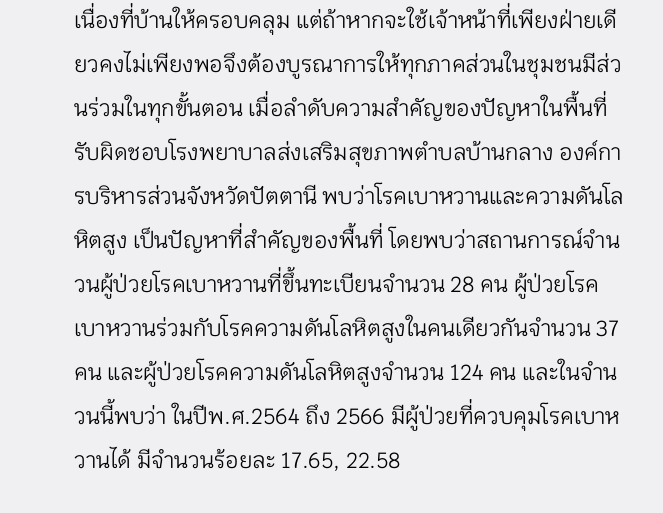เนื่องที่บ้านให้ครอบคลุม แต่ถ้าหากจะใช้เจ้าหน้าที่เพียงฝ่ายเดียวคงไม่เพียงพอจึงต้องบูรณาการให้ทุกภาคส่วนในชุมชนมีส่วนร่วมในทุกขั้นตอน เมื่อลำดับความสำคัญของปัญหาในพื้นที่รับผิดชอบโรงพยาบาลส่งเสริมสุขภาพตำบลบ้านกลาง องค์การบริหารส่วนจังหวัดปัตตานี พบว่าโรคเบาหวานและความดันโลหิตสูง เป็นปัญหาที่สำคัญของพื้นที่ โดยพบว่าสถานการณ์จำนวนผู้ป่วยโรคเบาหวานที่ขึ้นทะเบียนจำนวน 28 คน ผู้ป่วยโรคเบาหวานร่วมกับโรคความดันโลหิตสูงในคนเดียวกันจำนวน 37 คน และผู้ป่วยโรคความดันโลหิตสูงจำนวน 124 คน และในจำนวนนี้พบว่า ในปีพ.ศ.2564 ถึง 2566 มีผู้ป่วยที่ควบคุมโรคเบาหวานได้ มีจำนวนร้อยละ 17.65, 22.58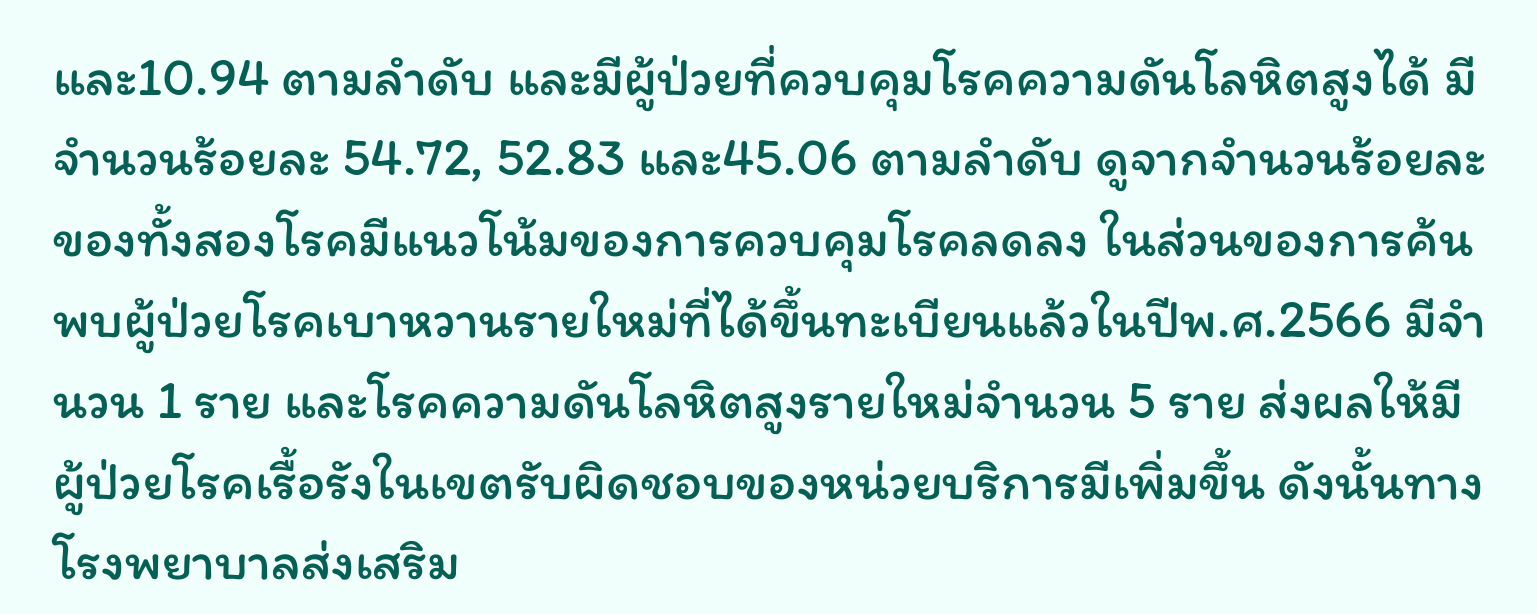และ10.94 ตามลำดับ และมีผู้ป่วยที่ควบคุมโรคความดันโลหิตสูงได้ มีจำนวนร้อยละ 54.72, 52.83 และ45.06 ตามลำดับ ดูจากจำนวนร้อยละของทั้งสองโรคมีแนวโน้มของการควบคุมโรคลดลง ในส่วนของการค้นพบผู้ป่วยโรคเบาหวานรายใหม่ที่ได้ขึ้นทะเบียนแล้วในปีพ.ศ.2566 มีจำนวน 1 ราย และโรคความดันโลหิตสูงรายใหม่จำนวน 5 ราย ส่งผลให้มีผู้ป่วยโรคเรื้อรังในเขตรับผิดชอบของหน่วยบริการมีเพิ่มขึ้น ดังนั้นทางโรงพยาบาลส่งเสริม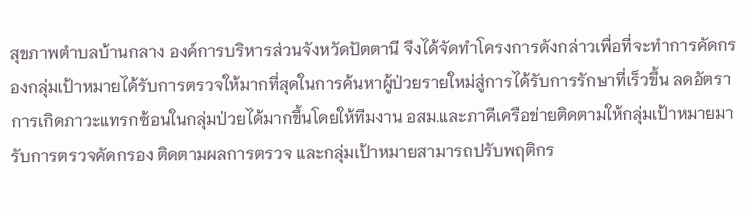สุขภาพตำบลบ้านกลาง องค์การบริหารส่วนจังหวัดปัตตานี จึงได้จัดทำโครงการดังกล่าวเพื่อที่จะทำการคัดกรองกลุ่มเป้าหมายได้รับการตรวจให้มากที่สุดในการค้นหาผู้ป่วยรายใหม่สู่การได้รับการรักษาที่เร็วขึ้น ลดอัตราการเกิดภาวะแทรกซ้อนในกลุ่มป่วยได้มากขึ้นโดยให้ทีมงาน อสม.และภาคีเครือข่ายติดตามให้กลุ่มเป้าหมายมารับการตรวจคัดกรอง ติดตามผลการตรวจ และกลุ่มเป้าหมายสามารถปรับพฤติกร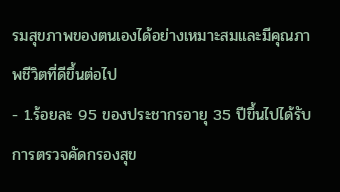รมสุขภาพของตนเองได้อย่างเหมาะสมและมีคุณภาพชีวิตที่ดีขึ้นต่อไป
- 1.ร้อยละ 95 ของประชากรอายุ 35 ปีขึ้นไปได้รับการตรวจคัดกรองสุข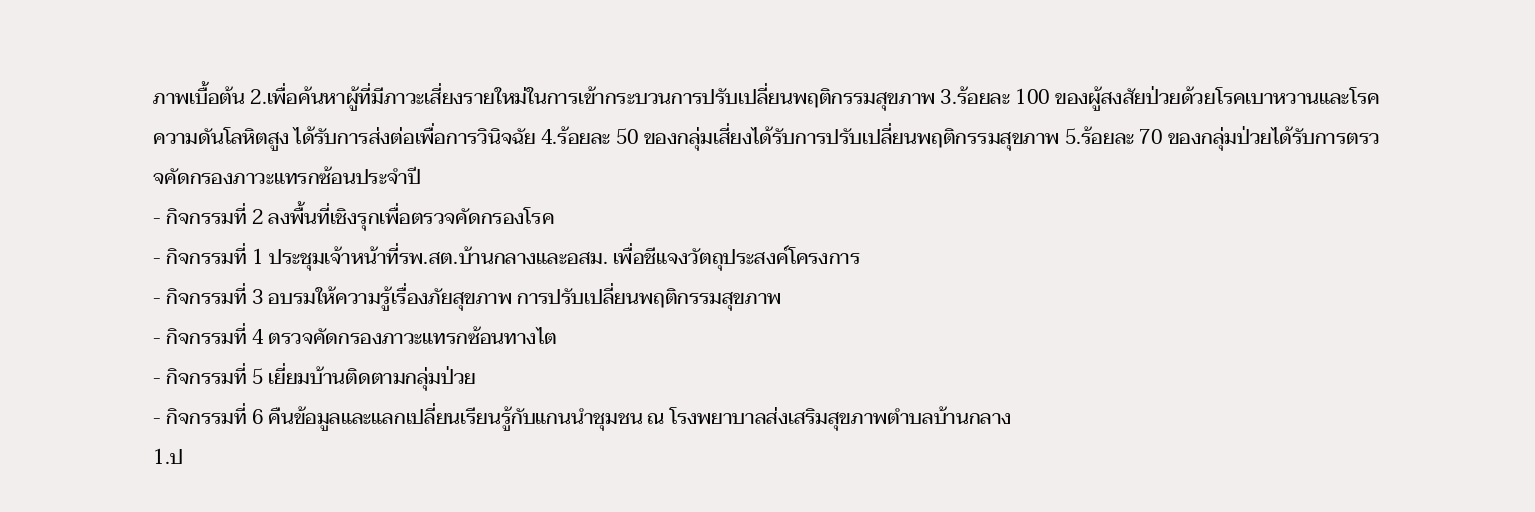ภาพเบื้อต้น 2.เพื่อค้นหาผู้ที่มีภาวะเสี่ยงรายใหม่ในการเข้ากระบวนการปรับเปลี่ยนพฤติกรรมสุขภาพ 3.ร้อยละ 100 ของผู้สงสัยป่วยด้วยโรคเบาหวานและโรคความดันโลหิตสูง ได้รับการส่งต่อเพื่อการวินิจฉัย 4.ร้อยละ 50 ของกลุ่มเสี่ยงได้รับการปรับเปลี่ยนพฤติกรรมสุขภาพ 5.ร้อยละ 70 ของกลุ่มป่วยได้รับการตรวจคัดกรองภาวะแทรกซ้อนประจำปี
- กิจกรรมที่ 2 ลงพื้นที่เชิงรุกเพื่อตรวจคัดกรองโรค
- กิจกรรมที่ 1 ประชุมเจ้าหน้าที่รพ.สต.บ้านกลางและอสม. เพื่อชีแจงวัตถุประสงค์โครงการ
- กิจกรรมที่ 3 อบรมให้ความรู้เรื่องภัยสุขภาพ การปรับเปลี่ยนพฤติกรรมสุขภาพ
- กิจกรรมที่ 4 ตรวจคัดกรองภาวะแทรกซ้อนทางไต
- กิจกรรมที่ 5 เยี่ยมบ้านติดตามกลุ่มป่วย
- กิจกรรมที่ 6 คืนข้อมูลและแลกเปลี่ยนเรียนรู้กับแกนนำชุมชน ณ โรงพยาบาลส่งเสริมสุขภาพตำบลบ้านกลาง
1.ป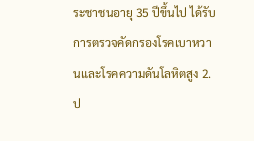ระชาชนอายุ 35 ปีขึ้นไป ได้รับการตรวจคัดกรองโรคเบาหวานและโรคความดันโลหิตสูง 2.ป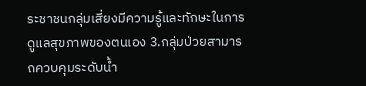ระชาชนกลุ่มเสี่ยงมีความรู้และทักษะในการดูแลสุขภาพของตนเอง 3.กลุ่มป่วยสามารถควบคุมระดับน้ำ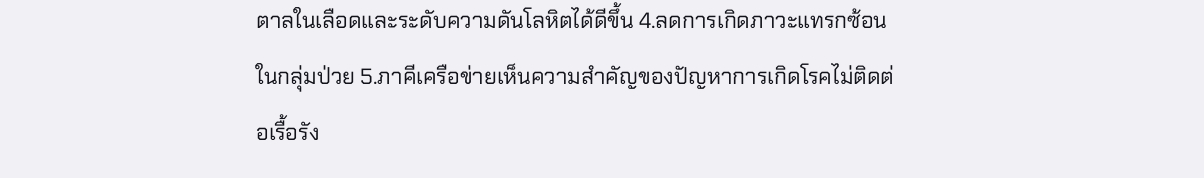ตาลในเลือดและระดับความดันโลหิตได้ดีขึ้น 4.ลดการเกิดภาวะแทรกซ้อนในกลุ่มป่วย 5.ภาคีเครือข่ายเห็นความสำคัญของปัญหาการเกิดโรคไม่ติดต่อเรื้อรัง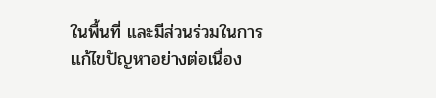ในพื้นที่ และมีส่วนร่วมในการแก้ไขปัญหาอย่างต่อเนื่อง